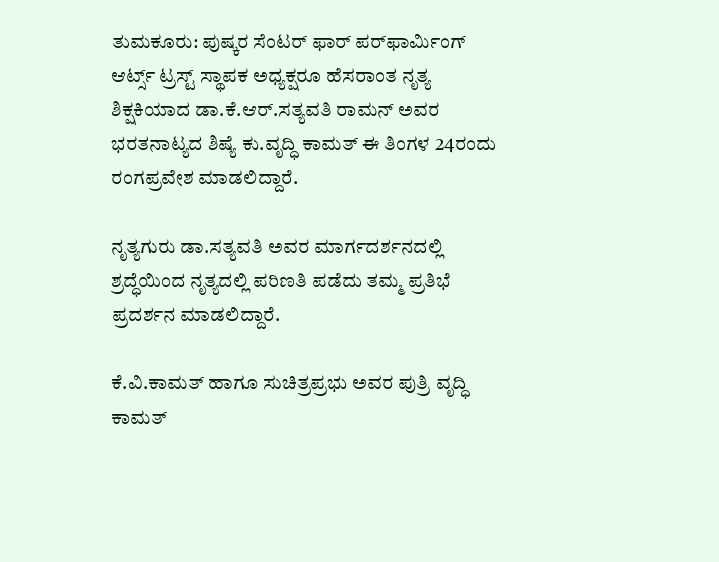ತುಮಕೂರು: ಪುಷ್ಕರ ಸೆಂಟರ್ ಫಾರ್ ಪರ್‌ಫಾರ್ಮಿಂಗ್ ಆರ್ಟ್ಸ್ ಟ್ರಸ್ಟ್ ಸ್ಥಾಪಕ ಅಧ್ಯಕ್ಷರೂ ಹೆಸರಾಂತ ನೃತ್ಯ ಶಿಕ್ಷಕಿಯಾದ ಡಾ.ಕೆ.ಆರ್.ಸತ್ಯವತಿ ರಾಮನ್ ಅವರ ಭರತನಾಟ್ಯದ ಶಿಷ್ಯೆ ಕು.ವೃದ್ಧಿ ಕಾಮತ್ ಈ ತಿಂಗಳ 24ರಂದು ರಂಗಪ್ರವೇಶ ಮಾಡಲಿದ್ದಾರೆ.

ನೃತ್ಯಗುರು ಡಾ.ಸತ್ಯವತಿ ಅವರ ಮಾರ್ಗದರ್ಶನದಲ್ಲಿ ಶ್ರದ್ಧೆಯಿಂದ ನೃತ್ಯದಲ್ಲಿ ಪರಿಣತಿ ಪಡೆದು ತಮ್ಮ ಪ್ರತಿಭೆ ಪ್ರದರ್ಶನ ಮಾಡಲಿದ್ದಾರೆ.

ಕೆ.ವಿ.ಕಾಮತ್ ಹಾಗೂ ಸುಚಿತ್ರಪ್ರಭು ಅವರ ಪುತ್ರಿ ವೃದ್ಧಿ ಕಾಮತ್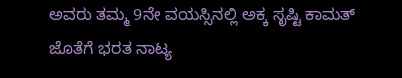ಅವರು ತಮ್ಮ 9ನೇ ವಯಸ್ಸಿನಲ್ಲಿ ಅಕ್ಕ ಸೃಷ್ಟಿ ಕಾಮತ್ ಜೊತೆಗೆ ಭರತ ನಾಟ್ಯ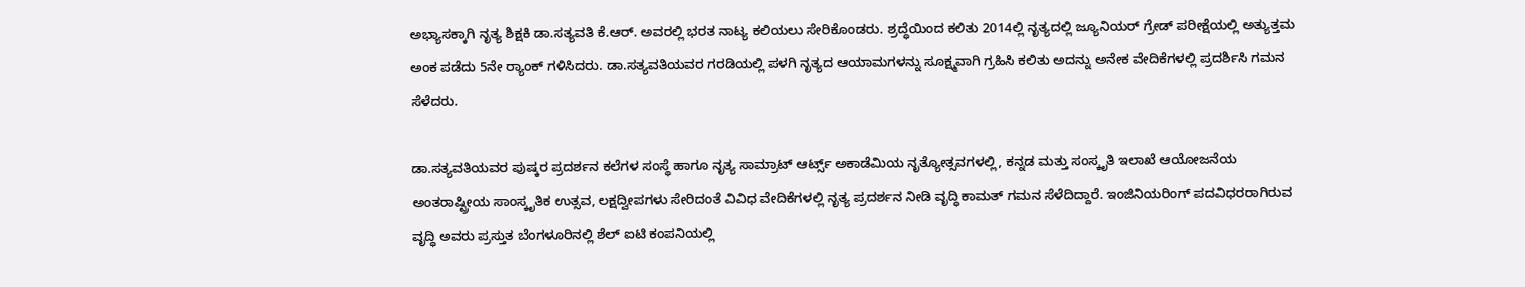ಅಭ್ಯಾಸಕ್ಕಾಗಿ ನೃತ್ಯ ಶಿಕ್ಷಕಿ ಡಾ.ಸತ್ಯವತಿ ಕೆ.ಆರ್. ಅವರಲ್ಲಿ ಭರತ ನಾಟ್ಯ ಕಲಿಯಲು ಸೇರಿಕೊಂಡರು. ಶ್ರದ್ಧೆಯಿಂದ ಕಲಿತು 2014ಲ್ಲಿ ನೃತ್ಯದಲ್ಲಿ ಜ್ಯೂನಿಯರ್ ಗ್ರೇಡ್ ಪರೀಕ್ಷೆಯಲ್ಲಿ ಅತ್ಯುತ್ತಮ ಅಂಕ ಪಡೆದು 5ನೇ ರ‍್ಯಾಂಕ್ ಗಳಿಸಿದರು. ಡಾ.ಸತ್ಯವತಿಯವರ ಗರಡಿಯಲ್ಲಿ ಪಳಗಿ ನೃತ್ಯದ ಆಯಾಮಗಳನ್ನು ಸೂಕ್ಷ್ಮವಾಗಿ ಗ್ರಹಿಸಿ ಕಲಿತು ಅದನ್ನು ಅನೇಕ ವೇದಿಕೆಗಳಲ್ಲಿ ಪ್ರದರ್ಶಿಸಿ ಗಮನ ಸೆಳೆದರು.

ಡಾ.ಸತ್ಯವತಿಯವರ ಪುಷ್ಕರ ಪ್ರದರ್ಶನ ಕಲೆಗಳ ಸಂಸ್ಥೆ ಹಾಗೂ ನೃತ್ಯ ಸಾಮ್ರಾಟ್ ಆರ್ಟ್ಸ್ ಅಕಾಡೆಮಿಯ ನೃತ್ಯೋತ್ಸವಗಳಲ್ಲಿ, ಕನ್ನಡ ಮತ್ತು ಸಂಸ್ಕೃತಿ ಇಲಾಖೆ ಆಯೋಜನೆಯ ಅಂತರಾಷ್ಟ್ರೀಯ ಸಾಂಸ್ಕೃತಿಕ ಉತ್ಸವ, ಲಕ್ಷದ್ವೀಪಗಳು ಸೇರಿದಂತೆ ವಿವಿಧ ವೇದಿಕೆಗಳಲ್ಲಿ ನೃತ್ಯ ಪ್ರದರ್ಶನ ನೀಡಿ ವೃದ್ಧಿ ಕಾಮತ್ ಗಮನ ಸೆಳೆದಿದ್ದಾರೆ. ಇಂಜಿನಿಯರಿಂಗ್ ಪದವಿಧರರಾಗಿರುವ ವೃದ್ಧಿ ಅವರು ಪ್ರಸ್ತುತ ಬೆಂಗಳೂರಿನಲ್ಲಿ ಶೆಲ್ ಐಟಿ ಕಂಪನಿಯಲ್ಲಿ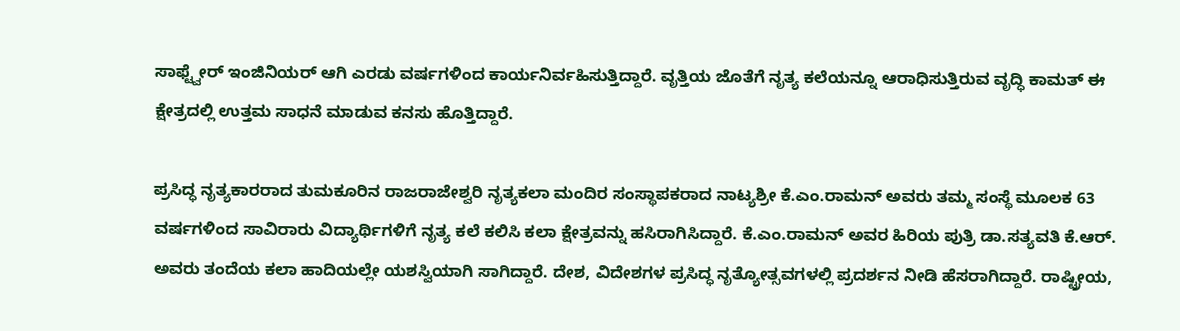ಸಾಫ್ಟ್ವೇರ್ ಇಂಜಿನಿಯರ್ ಆಗಿ ಎರಡು ವರ್ಷಗಳಿಂದ ಕಾರ್ಯನಿರ್ವಹಿಸುತ್ತಿದ್ದಾರೆ. ವೃತ್ತಿಯ ಜೊತೆಗೆ ನೃತ್ಯ ಕಲೆಯನ್ನೂ ಆರಾಧಿಸುತ್ತಿರುವ ವೃದ್ಧಿ ಕಾಮತ್ ಈ ಕ್ಷೇತ್ರದಲ್ಲಿ ಉತ್ತಮ ಸಾಧನೆ ಮಾಡುವ ಕನಸು ಹೊತ್ತಿದ್ದಾರೆ.

ಪ್ರಸಿದ್ಧ ನೃತ್ಯಕಾರರಾದ ತುಮಕೂರಿನ ರಾಜರಾಜೇಶ್ವರಿ ನೃತ್ಯಕಲಾ ಮಂದಿರ ಸಂಸ್ಥಾಪಕರಾದ ನಾಟ್ಯಶ್ರೀ ಕೆ.ಎಂ.ರಾಮನ್ ಅವರು ತಮ್ಮ ಸಂಸ್ಥೆ ಮೂಲಕ 63 ವರ್ಷಗಳಿಂದ ಸಾವಿರಾರು ವಿದ್ಯಾರ್ಥಿಗಳಿಗೆ ನೃತ್ಯ ಕಲೆ ಕಲಿಸಿ ಕಲಾ ಕ್ಷೇತ್ರವನ್ನು ಹಸಿರಾಗಿಸಿದ್ದಾರೆ. ಕೆ.ಎಂ.ರಾಮನ್ ಅವರ ಹಿರಿಯ ಪುತ್ರಿ ಡಾ.ಸತ್ಯವತಿ ಕೆ.ಆರ್. ಅವರು ತಂದೆಯ ಕಲಾ ಹಾದಿಯಲ್ಲೇ ಯಶಸ್ವಿಯಾಗಿ ಸಾಗಿದ್ದಾರೆ. ದೇಶ, ವಿದೇಶಗಳ ಪ್ರಸಿದ್ಧ ನೃತ್ಯೋತ್ಸವಗಳಲ್ಲಿ ಪ್ರದರ್ಶನ ನೀಡಿ ಹೆಸರಾಗಿದ್ದಾರೆ. ರಾಷ್ಟ್ರೀಯ,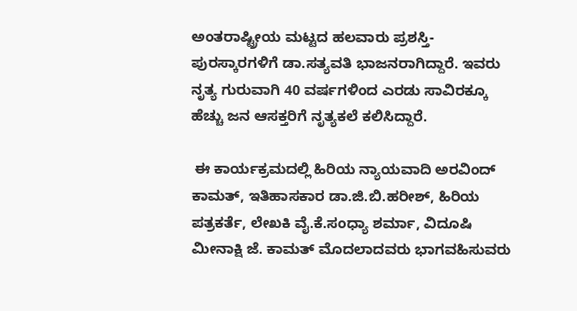ಅಂತರಾಷ್ಟ್ರೀಯ ಮಟ್ಟದ ಹಲವಾರು ಪ್ರಶಸ್ತಿ-ಪುರಸ್ಕಾರಗಳಿಗೆ ಡಾ.ಸತ್ಯವತಿ ಭಾಜನರಾಗಿದ್ದಾರೆ. ಇವರು ನೃತ್ಯ ಗುರುವಾಗಿ 40 ವರ್ಷಗಳಿಂದ ಎರಡು ಸಾವಿರಕ್ಕೂ ಹೆಚ್ಚು ಜನ ಆಸಕ್ತರಿಗೆ ನೃತ್ಯಕಲೆ ಕಲಿಸಿದ್ದಾರೆ.

 ಈ ಕಾರ್ಯಕ್ರಮದಲ್ಲಿ ಹಿರಿಯ ನ್ಯಾಯವಾದಿ ಅರವಿಂದ್ ಕಾಮತ್, ಇತಿಹಾಸಕಾರ ಡಾ.ಜಿ.ಬಿ.ಹರೀಶ್, ಹಿರಿಯ ಪತ್ರಕರ್ತೆ, ಲೇಖಕಿ ವೈ.ಕೆ.ಸಂಧ್ಯಾ ಶರ್ಮಾ, ವಿದೂಷಿ ಮೀನಾಕ್ಷಿ ಜೆ. ಕಾಮತ್ ಮೊದಲಾದವರು ಭಾಗವಹಿಸುವರು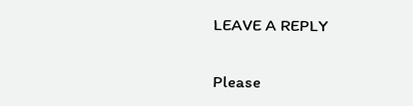LEAVE A REPLY

Please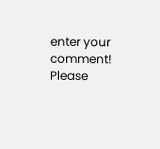enter your comment!
Please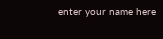enter your name here